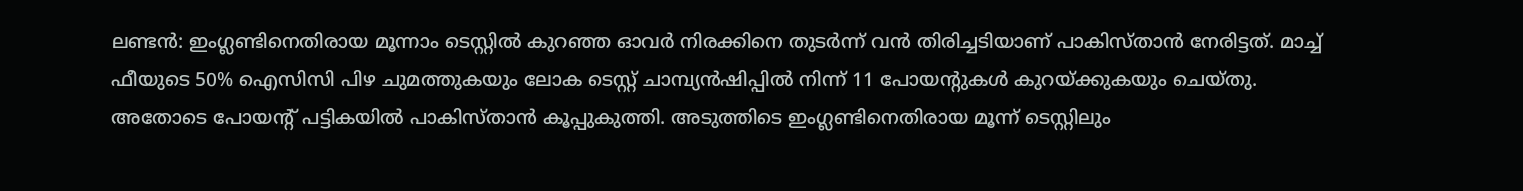ലണ്ടൻ: ഇംഗ്ലണ്ടിനെതിരായ മൂന്നാം ടെസ്റ്റിൽ കുറഞ്ഞ ഓവർ നിരക്കിനെ തുടർന്ന് വൻ തിരിച്ചടിയാണ് പാകിസ്താൻ നേരിട്ടത്. മാച്ച് ഫീയുടെ 50% ഐസിസി പിഴ ചുമത്തുകയും ലോക ടെസ്റ്റ് ചാമ്പ്യൻഷിപ്പിൽ നിന്ന് 11 പോയന്റുകൾ കുറയ്ക്കുകയും ചെയ്തു. അതോടെ പോയന്റ് പട്ടികയിൽ പാകിസ്താൻ കൂപ്പുകുത്തി. അടുത്തിടെ ഇംഗ്ലണ്ടിനെതിരായ മൂന്ന് ടെസ്റ്റിലും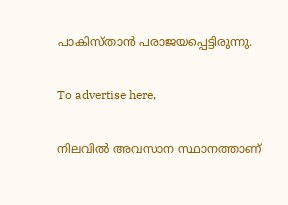പാകിസ്താൻ പരാജയപ്പെട്ടിരുന്നു.

To advertise here,

നിലവിൽ അവസാന സ്ഥാനത്താണ്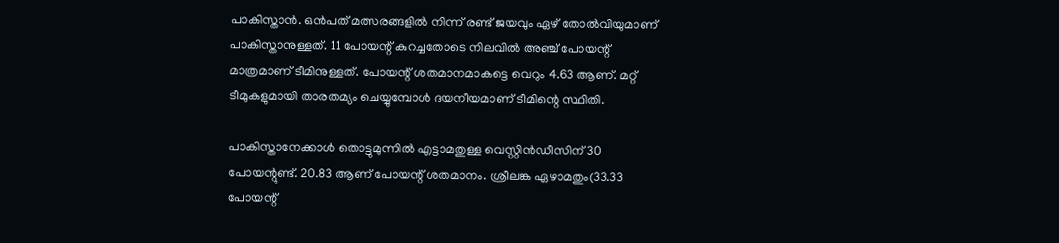പാകിസ്താൻ. ഒൻപത് മത്സരങ്ങളിൽ നിന്ന് രണ്ട് ജയവും ഏഴ് തോൽവിയുമാണ് പാകിസ്താനുള്ളത്. 11 പോയന്റ് കുറച്ചതോടെ നിലവിൽ അഞ്ച് പോയന്റ് മാത്രമാണ് ടീമിനുള്ളത്. പോയന്റ് ശതമാനമാകട്ടെ വെറും 4.63 ആണ്. മറ്റ് ടീമുകളുമായി താരതമ്യം ചെയ്യുമ്പോൾ ദയനീയമാണ് ടീമിന്റെ സ്ഥിതി.

പാകിസ്താനേക്കാൾ തൊട്ടുമുന്നിൽ എട്ടാമതുള്ള വെസ്റ്റിൻഡീസിന് 30 പോയന്റുണ്ട്. 20.83 ആണ് പോയന്റ് ശതമാനം. ശ്രീലങ്ക ഏഴാമതും(33.33 പോയന്റ്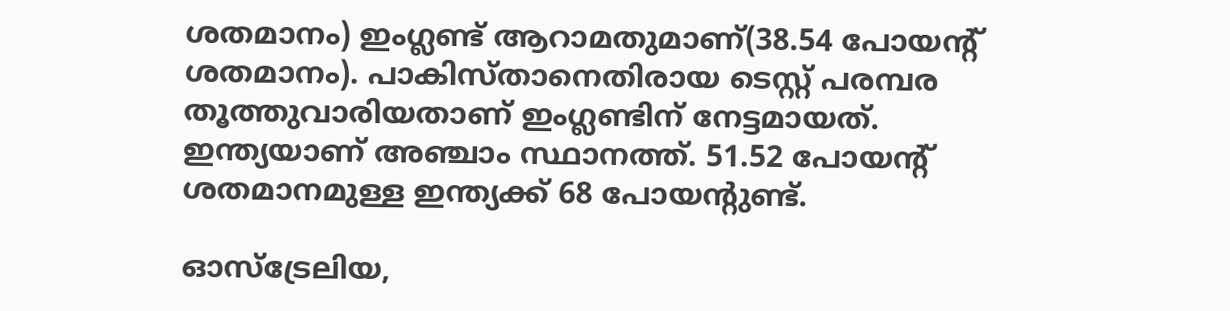ശതമാനം) ഇംഗ്ലണ്ട് ആറാമതുമാണ്(38.54 പോയന്റ് ശതമാനം). പാകിസ്താനെതിരായ ടെസ്റ്റ് പരമ്പര തൂത്തുവാരിയതാണ് ഇംഗ്ലണ്ടിന് നേട്ടമായത്. ഇന്ത്യയാണ് അഞ്ചാം സ്ഥാനത്ത്. 51.52 പോയന്റ് ശതമാനമുള്ള ഇന്ത്യക്ക് 68 പോയന്റുണ്ട്.

ഓസ്‌ട്രേലിയ,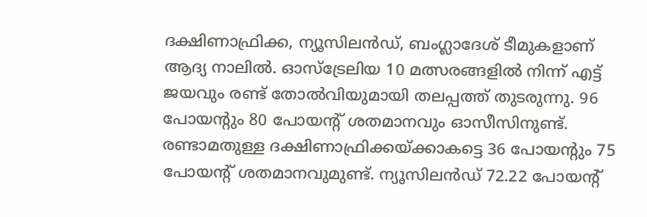ദക്ഷിണാഫ്രിക്ക, ന്യൂസിലൻഡ്, ബംഗ്ലാദേശ് ടീമുകളാണ് ആദ്യ നാലിൽ. ഓസ്‌ട്രേലിയ 10 മത്സരങ്ങളിൽ നിന്ന് എട്ട് ജയവും രണ്ട് തോൽവിയുമായി തലപ്പത്ത് തുടരുന്നു. 96 പോയന്റും 80 പോയന്റ് ശതമാനവും ഓസീസിനുണ്ട്. രണ്ടാമതുള്ള ദക്ഷിണാഫ്രിക്കയ്ക്കാകട്ടെ 36 പോയന്റും 75 പോയന്റ് ശതമാനവുമുണ്ട്. ന്യൂസിലൻഡ് 72.22 പോയന്റ്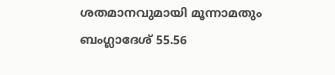ശതമാനവുമായി മൂന്നാമതും ബംഗ്ലാദേശ് 55.56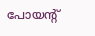പോയന്റ്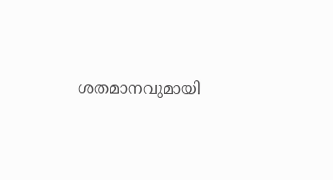ശതമാനവുമായി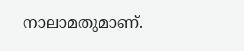നാലാമതുമാണ്.